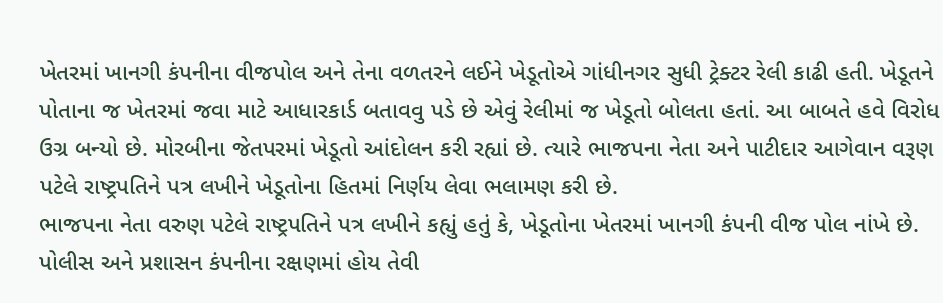ખેતરમાં ખાનગી કંપનીના વીજપોલ અને તેના વળતરને લઈને ખેડૂતોએ ગાંધીનગર સુધી ટ્રેક્ટર રેલી કાઢી હતી. ખેડૂતને પોતાના જ ખેતરમાં જવા માટે આધારકાર્ડ બતાવવુ પડે છે એવું રેલીમાં જ ખેડૂતો બોલતા હતાં. આ બાબતે હવે વિરોધ ઉગ્ર બન્યો છે. મોરબીના જેતપરમાં ખેડૂતો આંદોલન કરી રહ્યાં છે. ત્યારે ભાજપના નેતા અને પાટીદાર આગેવાન વરૂણ પટેલે રાષ્ટ્રપતિને પત્ર લખીને ખેડૂતોના હિતમાં નિર્ણય લેવા ભલામણ કરી છે.
ભાજપના નેતા વરુણ પટેલે રાષ્ટ્રપતિને પત્ર લખીને કહ્યું હતું કે, ખેડૂતોના ખેતરમાં ખાનગી કંપની વીજ પોલ નાંખે છે. પોલીસ અને પ્રશાસન કંપનીના રક્ષણમાં હોય તેવી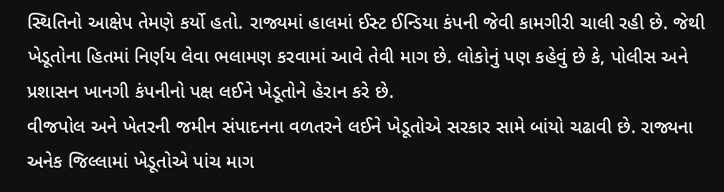સ્થિતિનો આક્ષેપ તેમણે કર્યો હતો. રાજ્યમાં હાલમાં ઈસ્ટ ઈન્ડિયા કંપની જેવી કામગીરી ચાલી રહી છે. જેથી ખેડૂતોના હિતમાં નિર્ણય લેવા ભલામણ કરવામાં આવે તેવી માગ છે. લોકોનું પણ કહેવું છે કે, પોલીસ અને પ્રશાસન ખાનગી કંપનીનો પક્ષ લઈને ખેડૂતોને હેરાન કરે છે.
વીજપોલ અને ખેતરની જમીન સંપાદનના વળતરને લઈને ખેડૂતોએ સરકાર સામે બાંયો ચઢાવી છે. રાજ્યના અનેક જિલ્લામાં ખેડૂતોએ પાંચ માગ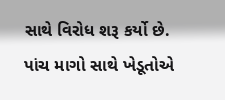સાથે વિરોધ શરૂ કર્યો છે. પાંચ માગો સાથે ખેડૂતોએ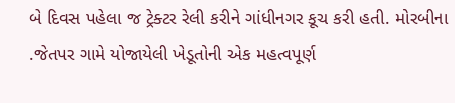બે દિવસ પહેલા જ ટ્રેક્ટર રેલી કરીને ગાંધીનગર કૂચ કરી હતી. મોરબીના .જેતપર ગામે યોજાયેલી ખેડૂતોની એક મહત્વપૂર્ણ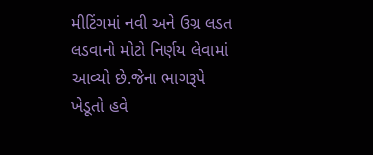મીટિંગમાં નવી અને ઉગ્ર લડત લડવાનો મોટો નિર્ણય લેવામાં આવ્યો છે.જેના ભાગરૂપે ખેડૂતો હવે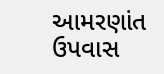આમરણાંત ઉપવાસ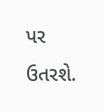પર ઉતરશે.